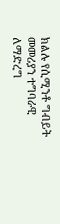ክልሉ የሲሚንቶ ግብይት መመሪያን ተግባራዊ ለማድረግ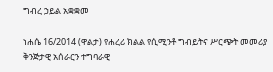ግብረ ኃይል አቋቋመ

ነሐሴ 16/2014 (ዋልታ) የሐረሪ ክልል የሲሚንቶ ግብይትና ሥርጭት መመሪያ ቅንጅታዊ አሰራርን ተግባራዊ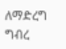ለማድረግ ግብረ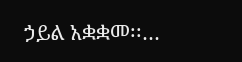ኃይል አቋቋመ፡፡…